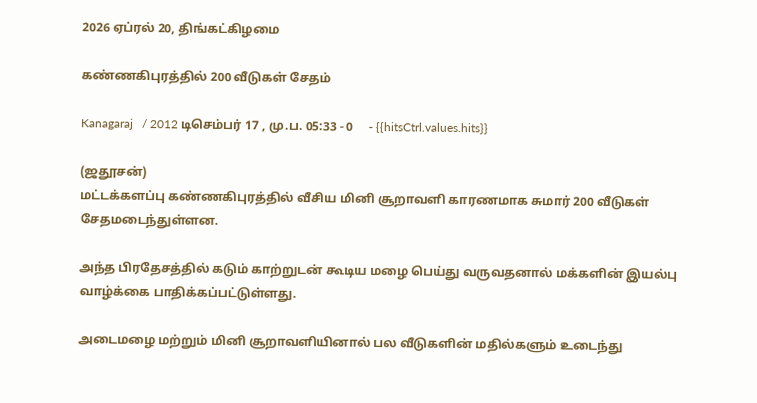2026 ஏப்ரல் 20, திங்கட்கிழமை

கண்ணகிபுரத்தில் 200 வீடுகள் சேதம்

Kanagaraj   / 2012 டிசெம்பர் 17 , மு.ப. 05:33 - 0     - {{hitsCtrl.values.hits}}

(ஜதூசன்)
மட்டக்களப்பு கண்ணகிபுரத்தில் வீசிய மினி சூறாவளி காரணமாக சுமார் 200 வீடுகள் சேதமடைந்துள்ளன.

அந்த பிரதேசத்தில் கடும் காற்றுடன் கூடிய மழை பெய்து வருவதனால் மக்களின் இயல்பு வாழ்க்கை பாதிக்கப்பட்டுள்ளது.

அடைமழை மற்றும் மினி சூறாவளியினால் பல வீடுகளின் மதில்களும் உடைந்து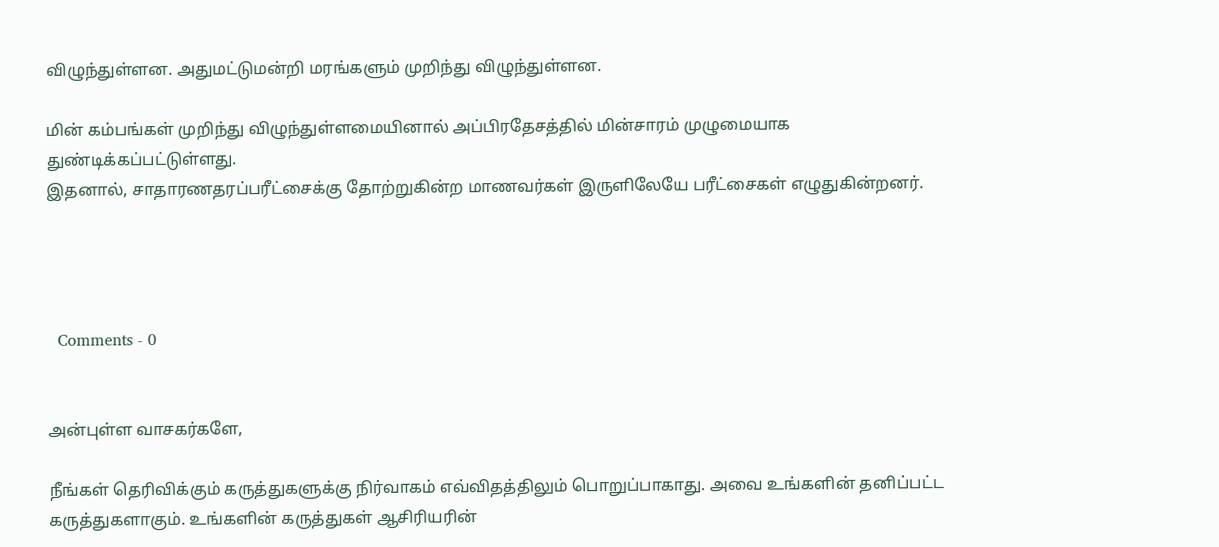விழுந்துள்ளன. அதுமட்டுமன்றி மரங்களும் முறிந்து விழுந்துள்ளன.

மின் கம்பங்கள் முறிந்து விழுந்துள்ளமையினால் அப்பிரதேசத்தில் மின்சாரம் முழுமையாக துண்டிக்கப்பட்டுள்ளது.
இதனால், சாதாரணதரப்பரீட்சைக்கு தோற்றுகின்ற மாணவர்கள் இருளிலேயே பரீட்சைகள் எழுதுகின்றனர்.




  Comments - 0


அன்புள்ள வாசகர்களே,

நீங்கள் தெரிவிக்கும் கருத்துகளுக்கு நிர்வாகம் எவ்விதத்திலும் பொறுப்பாகாது. அவை உங்களின் தனிப்பட்ட கருத்துகளாகும். உங்களின் கருத்துகள் ஆசிரியரின்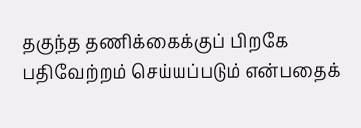தகுந்த தணிக்கைக்குப் பிறகே பதிவேற்றம் செய்யப்படும் என்பதைக்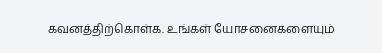கவனத்திற்கொள்க. உங்கள் யோசனைகளையும்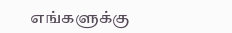எங்களுக்கு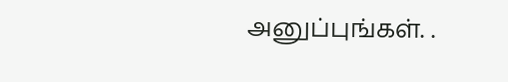அனுப்புங்கள். .